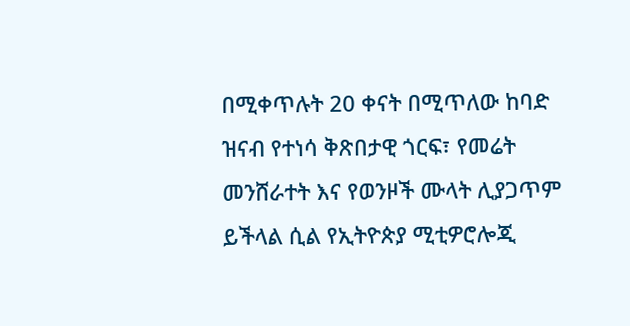በሚቀጥሉት 20 ቀናት በሚጥለው ከባድ ዝናብ የተነሳ ቅጽበታዊ ጎርፍ፣ የመሬት መንሸራተት እና የወንዞች ሙላት ሊያጋጥም ይችላል ሲል የኢትዮጵያ ሚቲዎሮሎጂ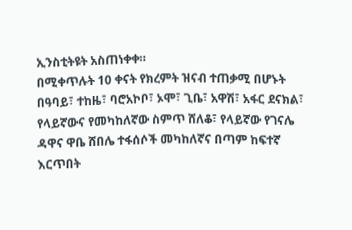ኢንስቲትዩት አስጠነቀቀ።
በሚቀጥሉት 10 ቀናት የክረምት ዝናብ ተጠቃሚ በሆኑት በዓባይ፣ ተከዜ፣ ባሮአኮቦ፣ ኦሞ፣ ጊቤ፣ አዋሽ፣ አፋር ደናክል፣ የላይኛውና የመካከለኛው ስምጥ ሸለቆ፣ የላይኛው የገናሌ ዳዋና ዋቤ ሸበሌ ተፋሰሶች መካከለኛና በጣም ከፍተኛ እርጥበት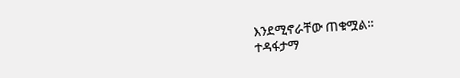እንደሚኖራቸው ጠቁሟል።
ተዳፋታማ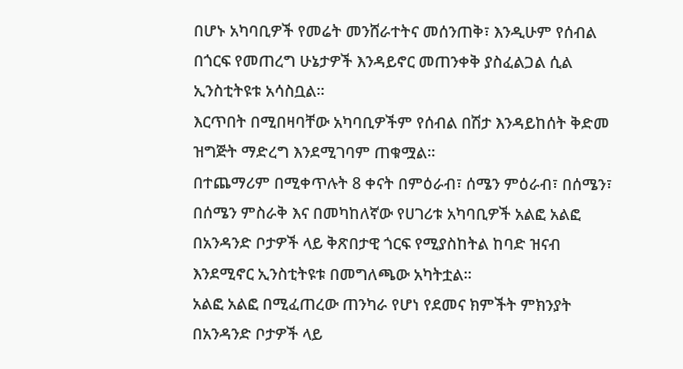በሆኑ አካባቢዎች የመሬት መንሸራተትና መሰንጠቅ፣ እንዲሁም የሰብል በጎርፍ የመጠረግ ሁኔታዎች እንዳይኖር መጠንቀቅ ያስፈልጋል ሲል ኢንስቲትዩቱ አሳስቧል።
እርጥበት በሚበዛባቸው አካባቢዎችም የሰብል በሽታ እንዳይከሰት ቅድመ ዝግጅት ማድረግ እንደሚገባም ጠቁሟል።
በተጨማሪም በሚቀጥሉት 8 ቀናት በምዕራብ፣ ሰሜን ምዕራብ፣ በሰሜን፣ በሰሜን ምስራቅ እና በመካከለኛው የሀገሪቱ አካባቢዎች አልፎ አልፎ በአንዳንድ ቦታዎች ላይ ቅጽበታዊ ጎርፍ የሚያስከትል ከባድ ዝናብ እንደሚኖር ኢንስቲትዩቱ በመግለጫው አካትቷል።
አልፎ አልፎ በሚፈጠረው ጠንካራ የሆነ የደመና ክምችት ምክንያት በአንዳንድ ቦታዎች ላይ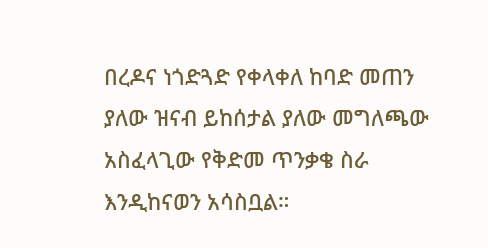በረዶና ነጎድጓድ የቀላቀለ ከባድ መጠን ያለው ዝናብ ይከሰታል ያለው መግለጫው አስፈላጊው የቅድመ ጥንቃቄ ስራ እንዲከናወን አሳስቧል።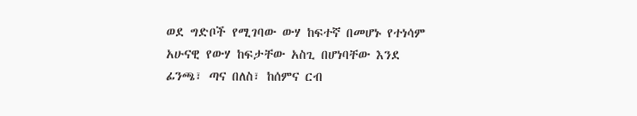ወደ ግድቦች የሚገባው ውሃ ከፍተኛ በመሆኑ የተነሳም አሁናዊ የውሃ ከፍታቸው አስጊ በሆነባቸው እንደ ፊንጫ፣ ጣና በለስ፣ ከሰምና ርብ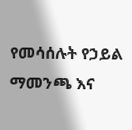የመሳሰሉት የኃይል ማመንጫ እና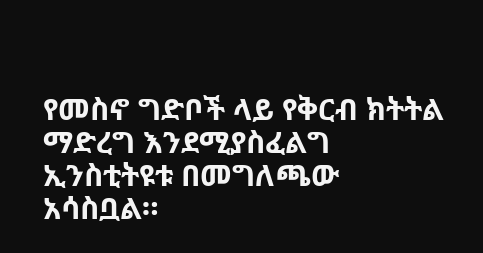የመስኖ ግድቦች ላይ የቅርብ ክትትል ማድረግ እንደሚያስፈልግ ኢንስቲትዩቱ በመግለጫው አሳስቧል።